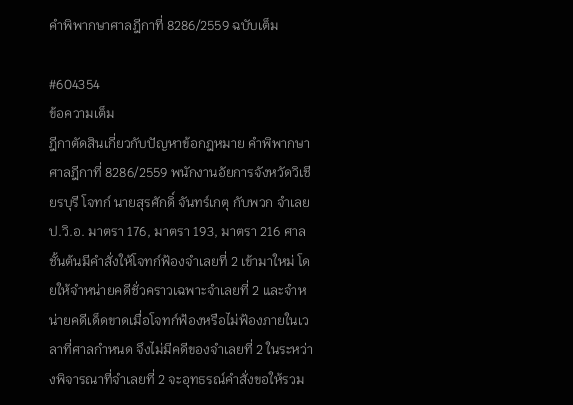คำพิพากษาศาลฎีกาที่ 8286/2559 ฉบับเต็ม

#604354
ข้อความเต็ม
ฎีกาตัดสินเกี่ยวกับปัญหาข้อกฎหมาย คำพิพากษาศาลฎีกาที่ 8286/2559 พนักงานอัยการจังหวัดวิเชียรบุรี โจทก์ นายสุรศักดิ์ จันทร์เกตุ กับพวก จำเลย ป.วิ.อ. มาตรา 176, มาตรา 193, มาตรา 216 ศาลชั้นต้นมีคำสั่งให้โจทก์ฟ้องจำเลยที่ 2 เข้ามาใหม่ โดยให้จำหน่ายคดีชั่วคราวเฉพาะจำเลยที่ 2 และจำหน่ายคดีเด็ดขาดเมื่อโจทก์ฟ้องหรือไม่ฟ้องภายในเวลาที่ศาลกำหนด จึงไม่มีคดีของจำเลยที่ 2 ในระหว่างพิจารณาที่จำเลยที่ 2 จะอุทธรณ์คำสั่งขอให้รวม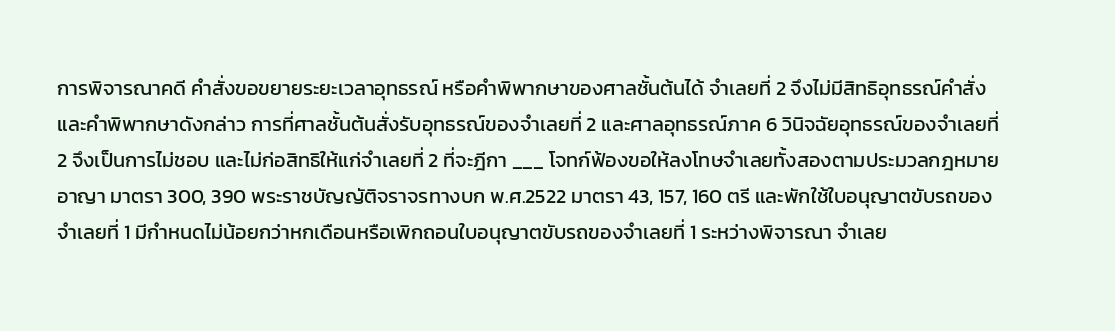การพิจารณาคดี คำสั่งขอขยายระยะเวลาอุทธรณ์ หรือคำพิพากษาของศาลชั้นต้นได้ จำเลยที่ 2 จึงไม่มีสิทธิอุทธรณ์คำสั่งและคำพิพากษาดังกล่าว การที่ศาลชั้นต้นสั่งรับอุทธรณ์ของจำเลยที่ 2 และศาลอุทธรณ์ภาค 6 วินิจฉัยอุทธรณ์ของจำเลยที่ 2 จึงเป็นการไม่ชอบ และไม่ก่อสิทธิให้แก่จำเลยที่ 2 ที่จะฎีกา ___ โจทก์ฟ้องขอให้ลงโทษจำเลยทั้งสองตามประมวลกฎหมายอาญา มาตรา 300, 390 พระราชบัญญัติจราจรทางบก พ.ศ.2522 มาตรา 43, 157, 160 ตรี และพักใช้ใบอนุญาตขับรถของจำเลยที่ 1 มีกำหนดไม่น้อยกว่าหกเดือนหรือเพิกถอนใบอนุญาตขับรถของจำเลยที่ 1 ระหว่างพิจารณา จำเลย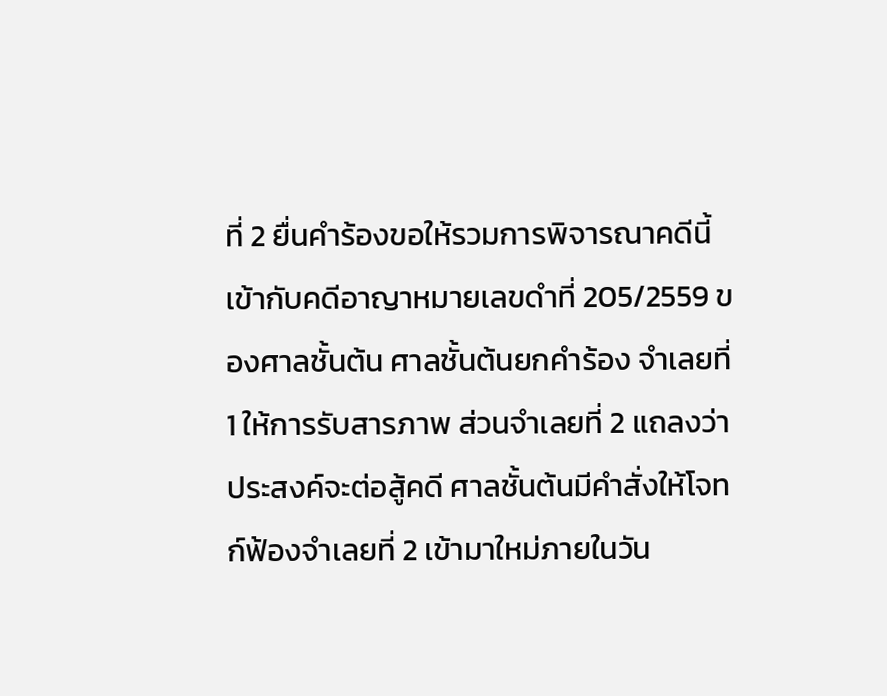ที่ 2 ยื่นคำร้องขอให้รวมการพิจารณาคดีนี้เข้ากับคดีอาญาหมายเลขดำที่ 205/2559 ของศาลชั้นต้น ศาลชั้นต้นยกคำร้อง จำเลยที่ 1 ให้การรับสารภาพ ส่วนจำเลยที่ 2 แถลงว่า ประสงค์จะต่อสู้คดี ศาลชั้นต้นมีคำสั่งให้โจทก์ฟ้องจำเลยที่ 2 เข้ามาใหม่ภายในวัน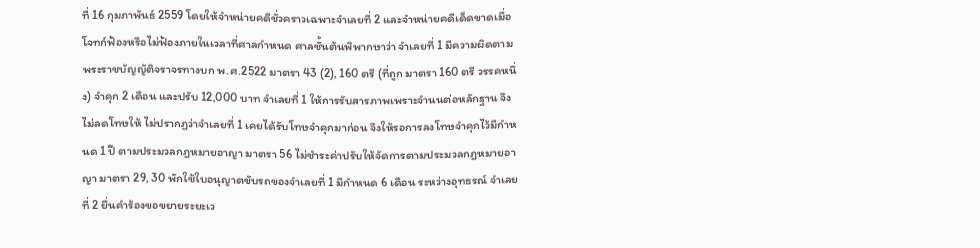ที่ 16 กุมภาพันธ์ 2559 โดยให้จำหน่ายคดีชั่วคราวเฉพาะจำเลยที่ 2 และจำหน่ายคดีเด็ดขาดเมื่อโจทก์ฟ้องหรือไม่ฟ้องภายในเวลาที่ศาลกำหนด ศาลชั้นต้นพิพากษาว่า จำเลยที่ 1 มีความผิดตามพระราชบัญญัติจราจรทางบก พ.ศ.2522 มาตรา 43 (2), 160 ตรี (ที่ถูก มาตรา 160 ตรี วรรคหนึ่ง) จำคุก 2 เดือน และปรับ 12,000 บาท จำเลยที่ 1 ให้การรับสารภาพเพราะจำนนต่อหลักฐาน จึงไม่ลดโทษให้ ไม่ปรากฏว่าจำเลยที่ 1 เคยได้รับโทษจำคุกมาก่อน จึงให้รอการลงโทษจำคุกไว้มีกำหนด 1 ปี ตามประมวลกฎหมายอาญา มาตรา 56 ไม่ชำระค่าปรับให้จัดการตามประมวลกฎหมายอาญา มาตรา 29, 30 พักใช้ใบอนุญาตขับรถของจำเลยที่ 1 มีกำหนด 6 เดือน ระหว่างอุทธรณ์ จำเลยที่ 2 ยื่นคำร้องขอขยายระยะเว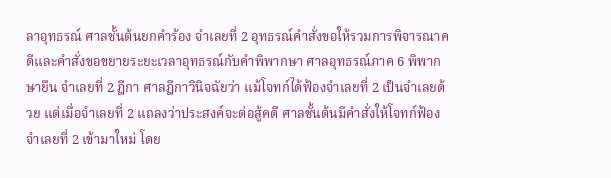ลาอุทธรณ์ ศาลชั้นต้นยกคำร้อง จำเลยที่ 2 อุทธรณ์คำสั่งขอให้รวมการพิจารณาคดีและคำสั่งขอขยายระยะเวลาอุทธรณ์กับคำพิพากษา ศาลอุทธรณ์ภาค 6 พิพากษายืน จำเลยที่ 2 ฎีกา ศาลฎีกาวินิจฉัยว่า แม้โจทก์ได้ฟ้องจำเลยที่ 2 เป็นจำเลยด้วย แต่เมื่อจำเลยที่ 2 แถลงว่าประสงค์จะต่อสู้คดี ศาลชั้นต้นมีคำสั่งให้โจทก์ฟ้องจำเลยที่ 2 เข้ามาใหม่ โดย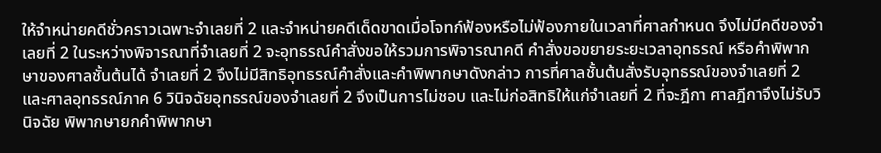ให้จำหน่ายคดีชั่วคราวเฉพาะจำเลยที่ 2 และจำหน่ายคดีเด็ดขาดเมื่อโจทก์ฟ้องหรือไม่ฟ้องภายในเวลาที่ศาลกำหนด จึงไม่มีคดีของจำเลยที่ 2 ในระหว่างพิจารณาที่จำเลยที่ 2 จะอุทธรณ์คำสั่งขอให้รวมการพิจารณาคดี คำสั่งขอขยายระยะเวลาอุทธรณ์ หรือคำพิพากษาของศาลชั้นต้นได้ จำเลยที่ 2 จึงไม่มีสิทธิอุทธรณ์คำสั่งและคำพิพากษาดังกล่าว การที่ศาลชั้นต้นสั่งรับอุทธรณ์ของจำเลยที่ 2 และศาลอุทธรณ์ภาค 6 วินิจฉัยอุทธรณ์ของจำเลยที่ 2 จึงเป็นการไม่ชอบ และไม่ก่อสิทธิให้แก่จำเลยที่ 2 ที่จะฎีกา ศาลฎีกาจึงไม่รับวินิจฉัย พิพากษายกคำพิพากษา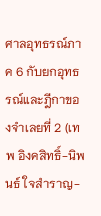ศาลอุทธรณ์ภาค 6 กับยกอุทธรณ์และฎีกาของจำเลยที่ 2 (เทพ อิงคสิทธิ์-นิพนธ์ ใจสำราญ-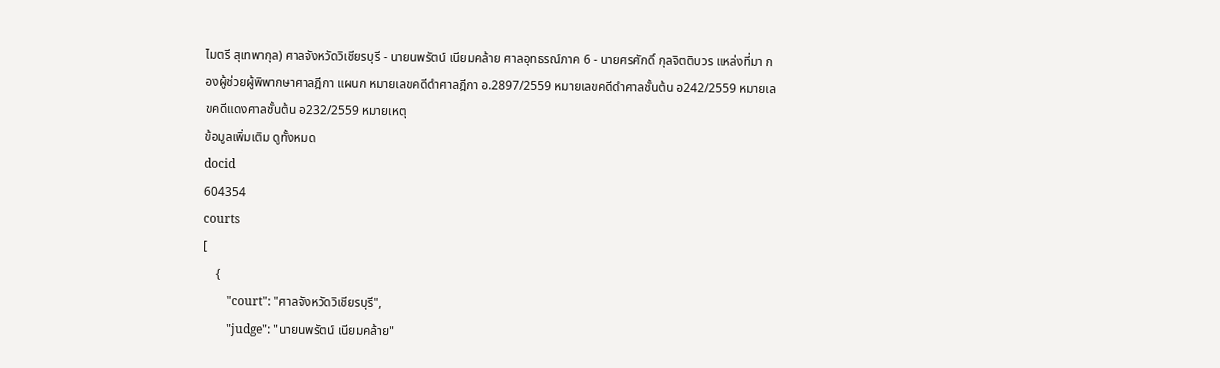ไมตรี สุเทพากุล) ศาลจังหวัดวิเชียรบุรี - นายนพรัตน์ เนียมคล้าย ศาลอุทธรณ์ภาค 6 - นายศรศักดิ์ กุลจิตติบวร แหล่งที่มา กองผู้ช่วยผู้พิพากษาศาลฎีกา แผนก หมายเลขคดีดำศาลฎีกา อ.2897/2559 หมายเลขคดีดำศาลชั้นต้น อ242/2559 หมายเลขคดีแดงศาลชั้นต้น อ232/2559 หมายเหตุ
ข้อมูลเพิ่มเติม ดูทั้งหมด
docid
604354
courts
[
    {
        "court": "ศาลจังหวัดวิเชียรบุรี",
        "judge": "นายนพรัตน์ เนียมคล้าย"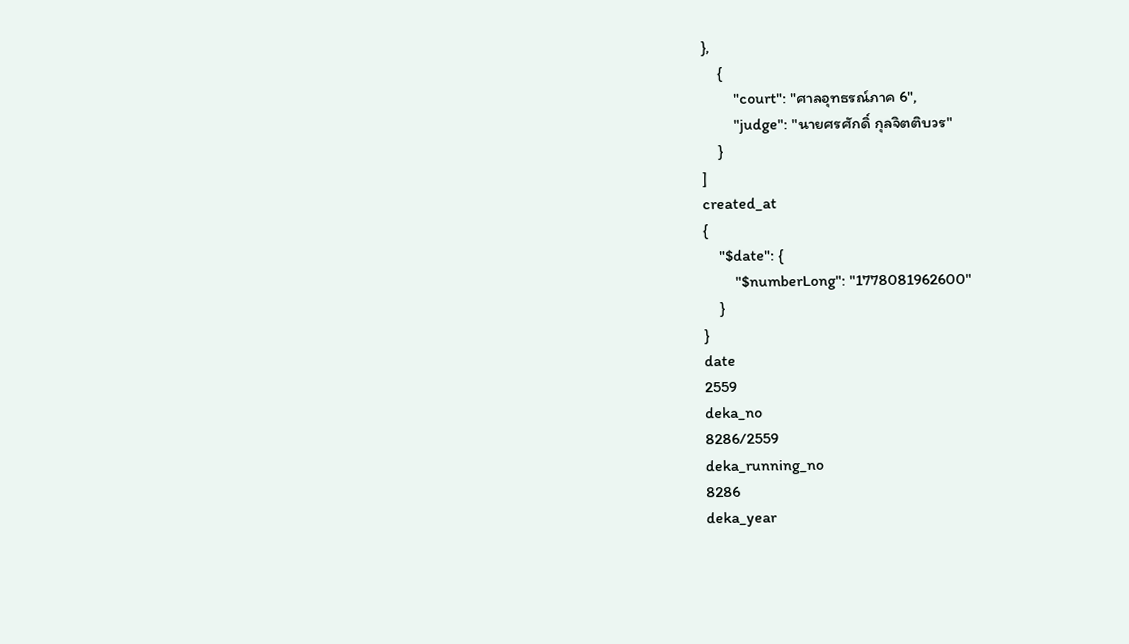},
    {
        "court": "ศาลอุทธรณ์ภาค 6",
        "judge": "นายศรศักดิ์ กุลจิตติบวร"
    }
]
created_at
{
    "$date": {
        "$numberLong": "1778081962600"
    }
}
date
2559
deka_no
8286/2559
deka_running_no
8286
deka_year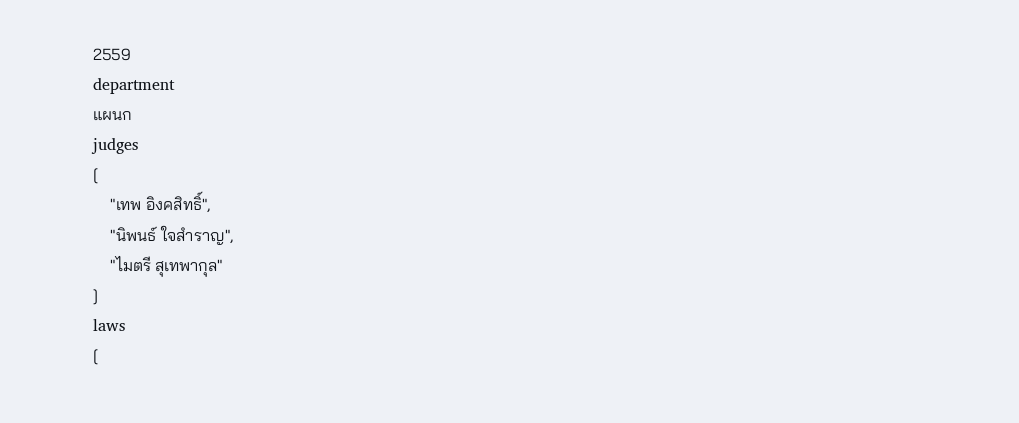2559
department
แผนก
judges
[
    "เทพ อิงคสิทธิ์",
    "นิพนธ์ ใจสำราญ",
    "ไมตรี สุเทพากุล"
]
laws
[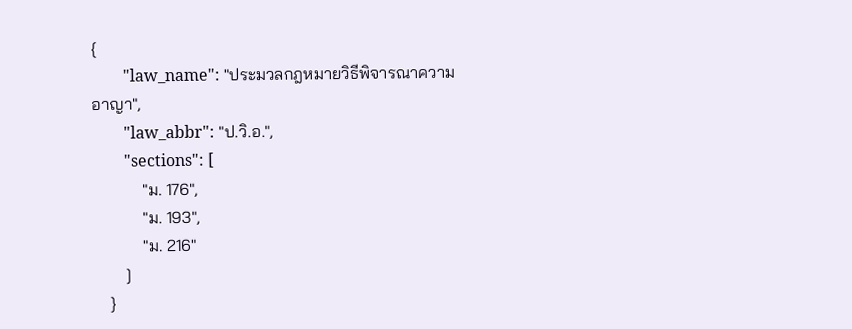{
        "law_name": "ประมวลกฎหมายวิธีพิจารณาความอาญา",
        "law_abbr": "ป.วิ.อ.",
        "sections": [
            "ม. 176",
            "ม. 193",
            "ม. 216"
        ]
    }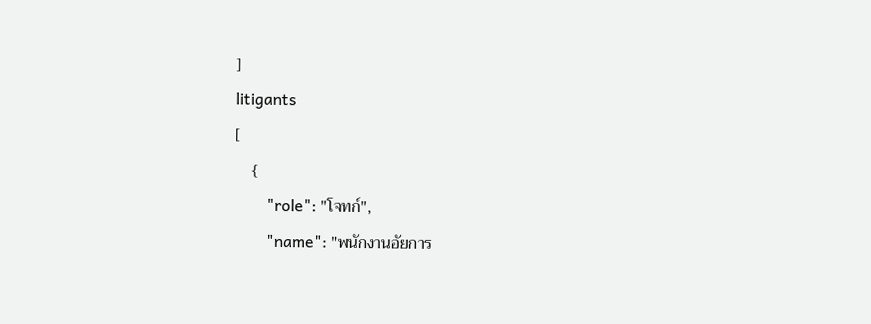]
litigants
[
    {
        "role": "โจทก์",
        "name": "พนักงานอัยการ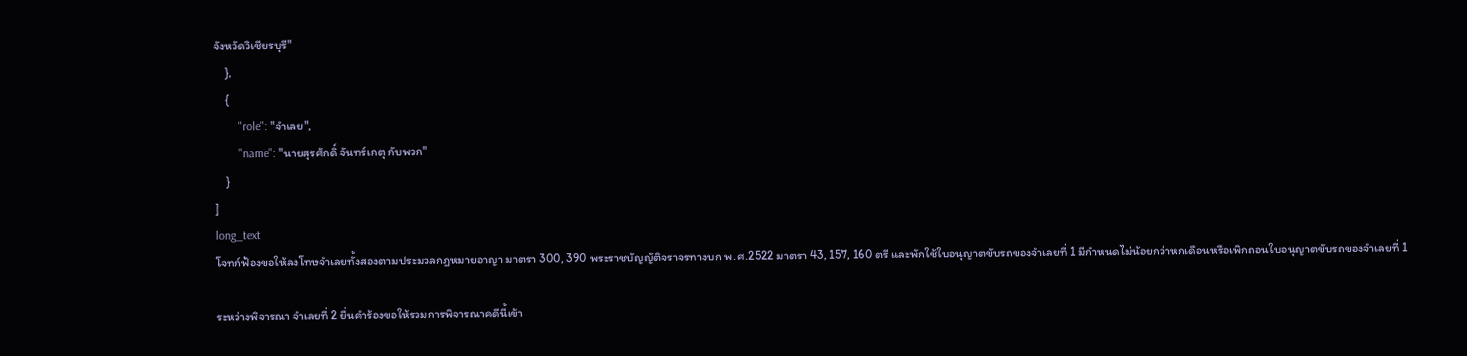จังหวัดวิเชียรบุรี"
    },
    {
        "role": "จำเลย",
        "name": "นายสุรศักดิ์ จันทร์เกตุ กับพวก"
    }
]
long_text
โจทก์ฟ้องขอให้ลงโทษจำเลยทั้งสองตามประมวลกฎหมายอาญา มาตรา 300, 390 พระราชบัญญัติจราจรทางบก พ.ศ.2522 มาตรา 43, 157, 160 ตรี และพักใช้ใบอนุญาตขับรถของจำเลยที่ 1 มีกำหนดไม่น้อยกว่าหกเดือนหรือเพิกถอนใบอนุญาตขับรถของจำเลยที่ 1

ระหว่างพิจารณา จำเลยที่ 2 ยื่นคำร้องขอให้รวมการพิจารณาคดีนี้เข้า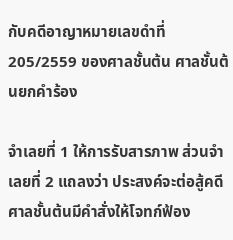กับคดีอาญาหมายเลขดำที่ 205/2559 ของศาลชั้นต้น ศาลชั้นต้นยกคำร้อง

จำเลยที่ 1 ให้การรับสารภาพ ส่วนจำเลยที่ 2 แถลงว่า ประสงค์จะต่อสู้คดี ศาลชั้นต้นมีคำสั่งให้โจทก์ฟ้อง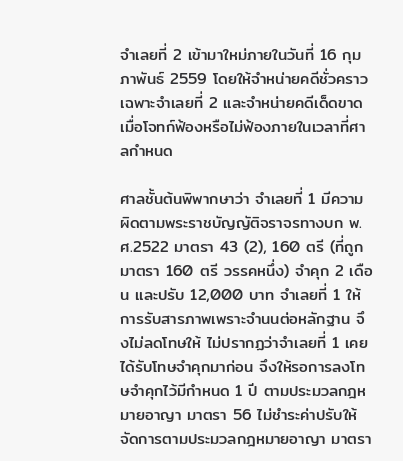จำเลยที่ 2 เข้ามาใหม่ภายในวันที่ 16 กุมภาพันธ์ 2559 โดยให้จำหน่ายคดีชั่วคราวเฉพาะจำเลยที่ 2 และจำหน่ายคดีเด็ดขาดเมื่อโจทก์ฟ้องหรือไม่ฟ้องภายในเวลาที่ศาลกำหนด

ศาลชั้นต้นพิพากษาว่า จำเลยที่ 1 มีความผิดตามพระราชบัญญัติจราจรทางบก พ.ศ.2522 มาตรา 43 (2), 160 ตรี (ที่ถูก มาตรา 160 ตรี วรรคหนึ่ง) จำคุก 2 เดือน และปรับ 12,000 บาท จำเลยที่ 1 ให้การรับสารภาพเพราะจำนนต่อหลักฐาน จึงไม่ลดโทษให้ ไม่ปรากฏว่าจำเลยที่ 1 เคยได้รับโทษจำคุกมาก่อน จึงให้รอการลงโทษจำคุกไว้มีกำหนด 1 ปี ตามประมวลกฎหมายอาญา มาตรา 56 ไม่ชำระค่าปรับให้จัดการตามประมวลกฎหมายอาญา มาตรา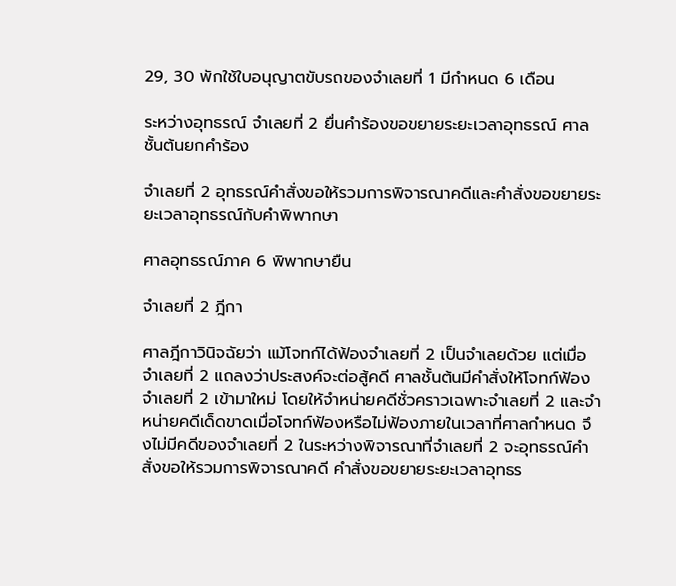29, 30 พักใช้ใบอนุญาตขับรถของจำเลยที่ 1 มีกำหนด 6 เดือน

ระหว่างอุทธรณ์ จำเลยที่ 2 ยื่นคำร้องขอขยายระยะเวลาอุทธรณ์ ศาลชั้นต้นยกคำร้อง

จำเลยที่ 2 อุทธรณ์คำสั่งขอให้รวมการพิจารณาคดีและคำสั่งขอขยายระยะเวลาอุทธรณ์กับคำพิพากษา

ศาลอุทธรณ์ภาค 6 พิพากษายืน

จำเลยที่ 2 ฎีกา

ศาลฎีกาวินิจฉัยว่า แม้โจทก์ได้ฟ้องจำเลยที่ 2 เป็นจำเลยด้วย แต่เมื่อจำเลยที่ 2 แถลงว่าประสงค์จะต่อสู้คดี ศาลชั้นต้นมีคำสั่งให้โจทก์ฟ้องจำเลยที่ 2 เข้ามาใหม่ โดยให้จำหน่ายคดีชั่วคราวเฉพาะจำเลยที่ 2 และจำหน่ายคดีเด็ดขาดเมื่อโจทก์ฟ้องหรือไม่ฟ้องภายในเวลาที่ศาลกำหนด จึงไม่มีคดีของจำเลยที่ 2 ในระหว่างพิจารณาที่จำเลยที่ 2 จะอุทธรณ์คำสั่งขอให้รวมการพิจารณาคดี คำสั่งขอขยายระยะเวลาอุทธร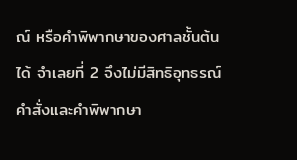ณ์ หรือคำพิพากษาของศาลชั้นต้นได้ จำเลยที่ 2 จึงไม่มีสิทธิอุทธรณ์คำสั่งและคำพิพากษา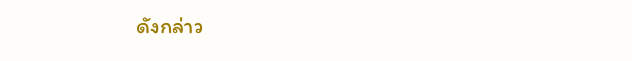ดังกล่าว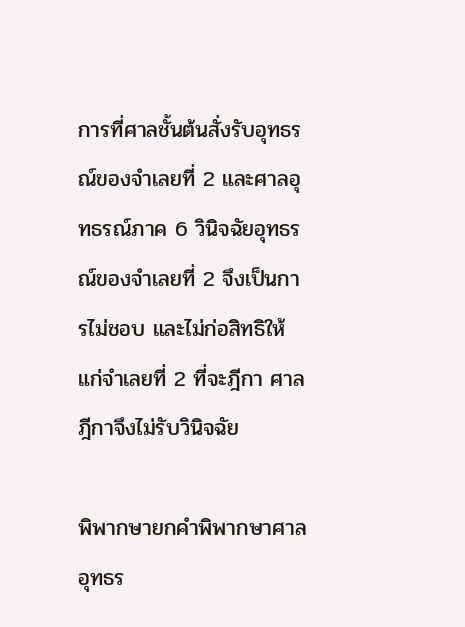การที่ศาลชั้นต้นสั่งรับอุทธรณ์ของจำเลยที่ 2 และศาลอุทธรณ์ภาค 6 วินิจฉัยอุทธรณ์ของจำเลยที่ 2 จึงเป็นการไม่ชอบ และไม่ก่อสิทธิให้แก่จำเลยที่ 2 ที่จะฎีกา ศาลฎีกาจึงไม่รับวินิจฉัย

พิพากษายกคำพิพากษาศาลอุทธร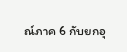ณ์ภาค 6 กับยกอุ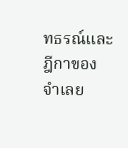ทธรณ์และฎีกาของจำเลย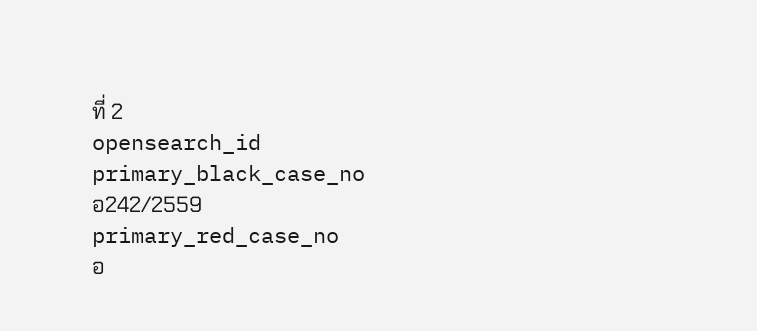ที่ 2
opensearch_id
primary_black_case_no
อ242/2559
primary_red_case_no
อ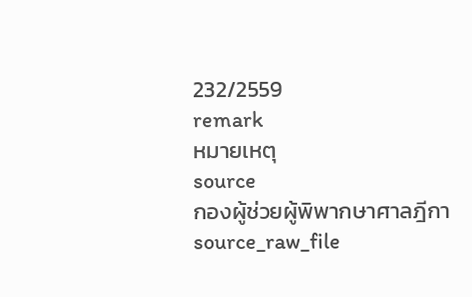232/2559
remark
หมายเหตุ
source
กองผู้ช่วยผู้พิพากษาศาลฎีกา
source_raw_file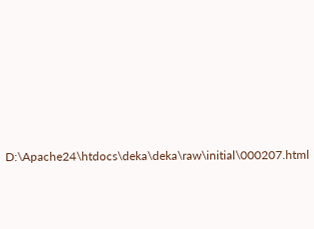D:\Apache24\htdocs\deka\deka\raw\initial\000207.html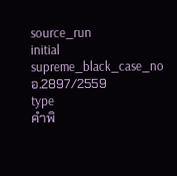source_run
initial
supreme_black_case_no
อ.2897/2559
type
คำพิ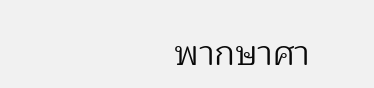พากษาศา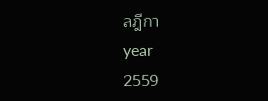ลฎีกา
year
2559